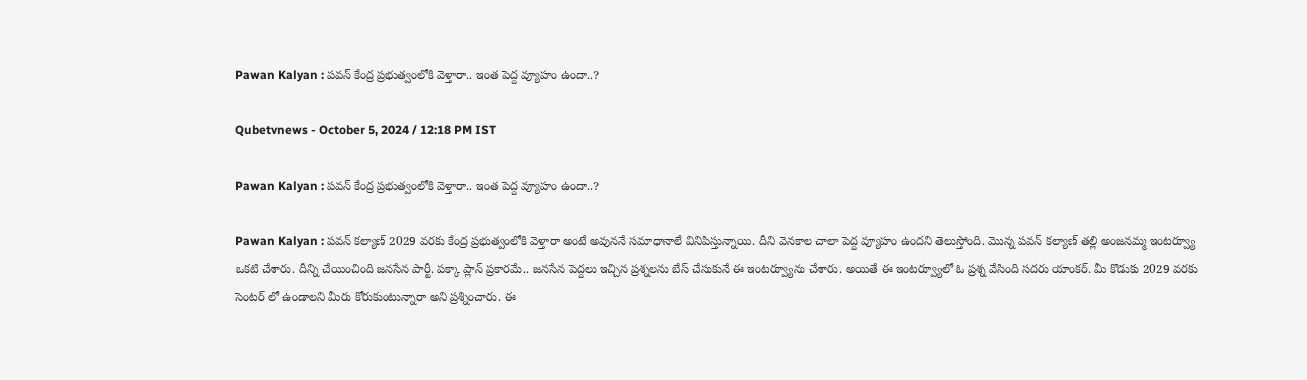Pawan Kalyan : పవన్ కేంద్ర ప్రభుత్వంలోకి వెళ్తారా.. ఇంత పెద్ద వ్యూహం ఉందా..?

Qubetvnews - October 5, 2024 / 12:18 PM IST

Pawan Kalyan : పవన్ కేంద్ర ప్రభుత్వంలోకి వెళ్తారా.. ఇంత పెద్ద వ్యూహం ఉందా..?

Pawan Kalyan : పవన్ కల్యాణ్‌ 2029 వరకు కేంద్ర ప్రభుత్వంలోకి వెళ్తారా అంటే అవుననే సమాధానాలే వినిపిస్తున్నాయి. దీని వెనకాల చాలా పెద్ద వ్యూహం ఉందని తెలుస్తోంది. మొన్న పవన్ కల్యాణ్‌ తల్లి అంజనమ్మ ఇంటర్వ్యూ ఒకటి చేశారు. దీన్ని చేయించింది జనసేన పార్టీ. పక్కా ప్లాన్ ప్రకారమే.. జనసేన పెద్దలు ఇచ్చిన ప్రశ్నలను బేస్ చేసుకునే ఈ ఇంటర్వ్యూను చేశారు. అయితే ఈ ఇంటర్వ్యూలో ఓ ప్రశ్న వేసింది సదరు యాంకర్. మీ కొడుకు 2029 వరకు సెంటర్ లో ఉండాలని మీరు కోరుకుంటున్నారా అని ప్రశ్నించారు. ఈ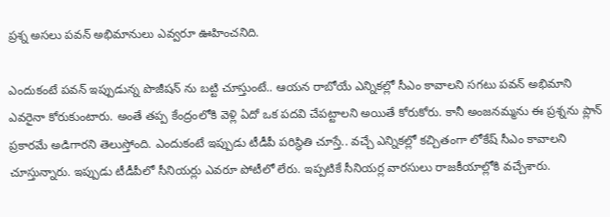ప్రశ్న అసలు పవన్ అభిమానులు ఎవ్వరూ ఊహించనిది.

ఎందుకంటే పవన్ ఇప్పుడున్న పొజీషన్ ను బట్టి చూస్తుంటే.. ఆయన రాబోయే ఎన్నికల్లో సీఎం కావాలని సగటు పవన్ అభిమాని ఎవరైనా కోరుకుంటారు. అంతే తప్ప కేంద్రంలోకి వెళ్లి ఏదో ఒక పదవి చేపట్టాలని అయితే కోరుకోరు. కానీ అంజనమ్మను ఈ ప్రశ్నను ప్లాన్ ప్రకారమే అడిగారని తెలుస్తోంది. ఎందుకంటే ఇప్పుడు టీడీపీ పరిస్థితి చూస్తే.. వచ్చే ఎన్నికల్లో కచ్చితంగా లోకేష్ సీఎం కావాలని చూస్తున్నారు. ఇప్పుడు టీడీపీలో సీనియర్లు ఎవరూ పోటీలో లేరు. ఇప్పటికే సీనియర్ల వారసులు రాజకీయాల్లోకి వచ్చేశారు.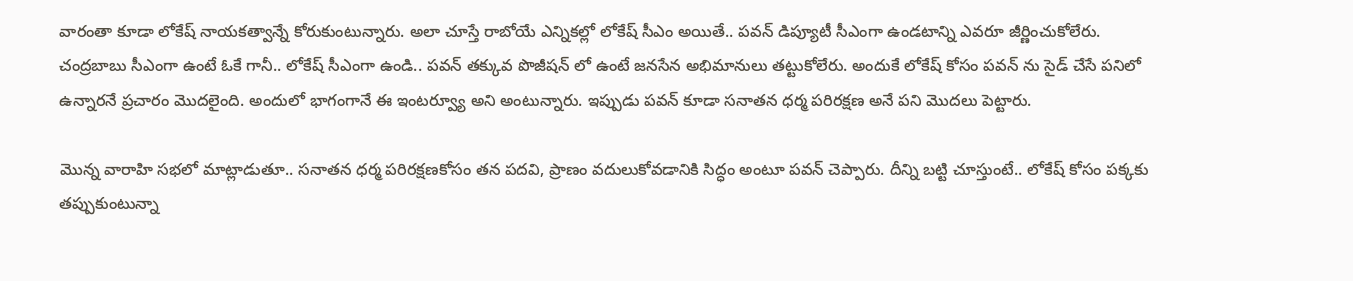వారంతా కూడా లోకేష్ నాయకత్వాన్నే కోరుకుంటున్నారు. అలా చూస్తే రాబోయే ఎన్నికల్లో లోకేష్ సీఎం అయితే.. పవన్ డిప్యూటీ సీఎంగా ఉండటాన్ని ఎవరూ జీర్ణించుకోలేరు. చంద్రబాబు సీఎంగా ఉంటే ఓకే గానీ.. లోకేష్ సీఎంగా ఉండి.. పవన్ తక్కువ పొజీషన్ లో ఉంటే జనసేన అభిమానులు తట్టుకోలేరు. అందుకే లోకేష్ కోసం పవన్ ను సైడ్ చేసే పనిలో ఉన్నారనే ప్రచారం మొదలైంది. అందులో భాగంగానే ఈ ఇంటర్వ్యూ అని అంటున్నారు. ఇప్పుడు పవన్ కూడా సనాతన ధర్మ పరిరక్షణ అనే పని మొదలు పెట్టారు.

మొన్న వారాహి సభలో మాట్లాడుతూ.. సనాతన ధర్మ పరిరక్షణకోసం తన పదవి, ప్రాణం వదులుకోవడానికి సిద్ధం అంటూ పవన్ చెప్పారు. దీన్ని బట్టి చూస్తుంటే.. లోకేష్ కోసం పక్కకు తప్పుకుంటున్నా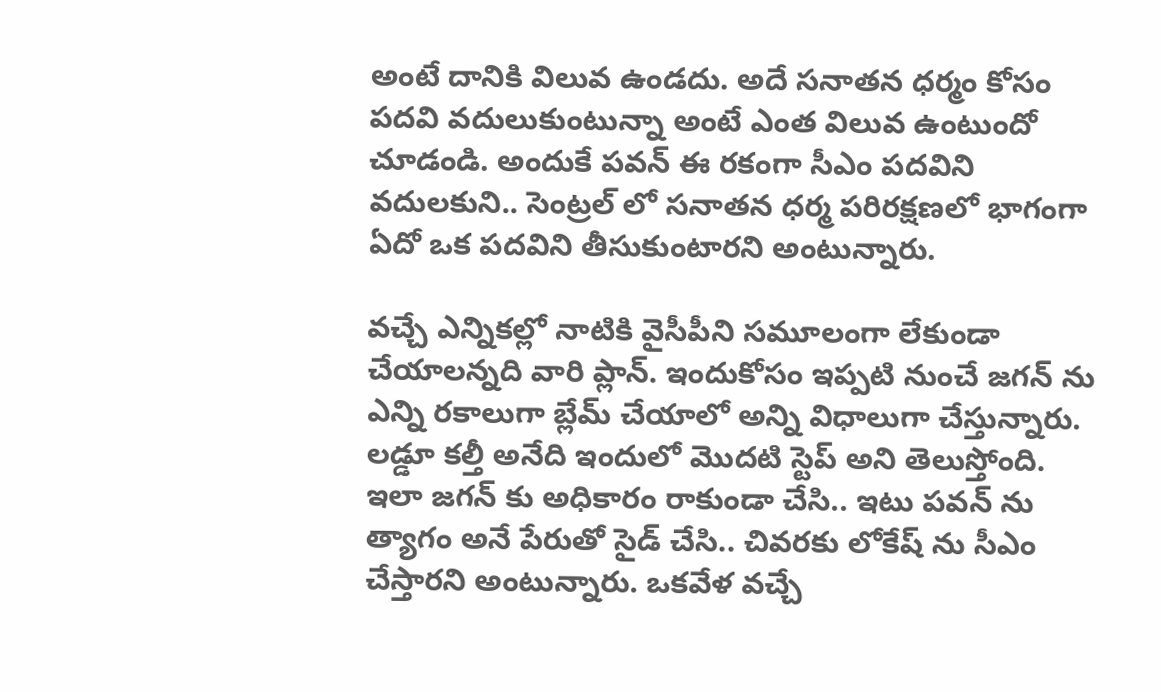అంటే దానికి విలువ ఉండదు. అదే సనాతన ధర్మం కోసం పదవి వదులుకుంటున్నా అంటే ఎంత విలువ ఉంటుందో చూడండి. అందుకే పవన్ ఈ రకంగా సీఎం పదవిని వదులకుని.. సెంట్రల్ లో సనాతన ధర్మ పరిరక్షణలో భాగంగా ఏదో ఒక పదవిని తీసుకుంటారని అంటున్నారు.

వచ్చే ఎన్నికల్లో నాటికి వైసీపీని సమూలంగా లేకుండా చేయాలన్నది వారి ప్లాన్. ఇందుకోసం ఇప్పటి నుంచే జగన్ ను ఎన్ని రకాలుగా బ్లేమ్ చేయాలో అన్ని విధాలుగా చేస్తున్నారు. లడ్డూ కల్తీ అనేది ఇందులో మొదటి స్టెప్ అని తెలుస్తోంది. ఇలా జగన్ కు అధికారం రాకుండా చేసి.. ఇటు పవన్ ను త్యాగం అనే పేరుతో సైడ్ చేసి.. చివరకు లోకేష్ ను సీఎం చేస్తారని అంటున్నారు. ఒకవేళ వచ్చే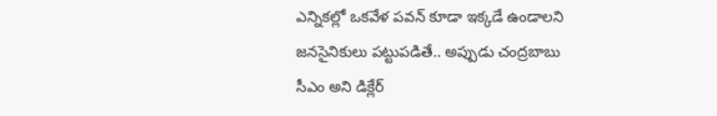ఎన్నికల్లో ఒకవేళ పవన్ కూడా ఇక్కడే ఉండాలని జనసైనికులు పట్టుపడితే.. అప్పుడు చంద్రబాబు సీఎం అని డిక్లేర్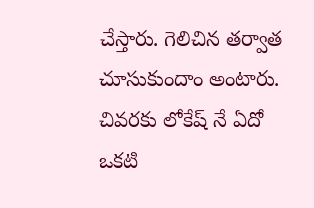చేస్తారు. గెలిచిన తర్వాత చూసుకుందాం అంటారు. చివరకు లోకేష్ నే ఏదో ఒకటి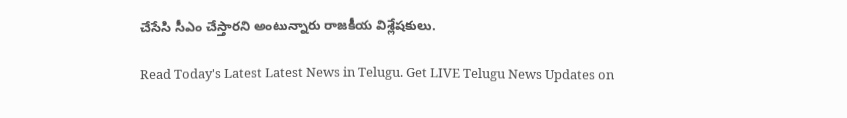చేసేసి సీఎం చేస్తారని అంటున్నారు రాజకీయ విశ్లేషకులు.

Read Today's Latest Latest News in Telugu. Get LIVE Telugu News Updates on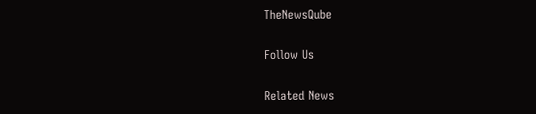TheNewsQube

Follow Us

Related News